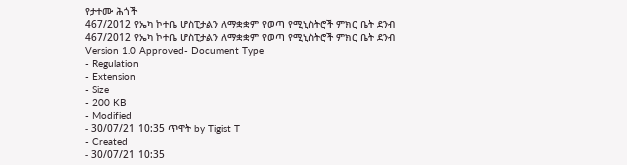የታተሙ ሕጎች
467/2012 የኤካ ኮተቤ ሆስፒታልን ለማቋቋም የወጣ የሚኒስትሮች ምክር ቤት ደንብ
467/2012 የኤካ ኮተቤ ሆስፒታልን ለማቋቋም የወጣ የሚኒስትሮች ምክር ቤት ደንብ
Version 1.0 Approved- Document Type
- Regulation
- Extension
- Size
- 200 KB
- Modified
- 30/07/21 10:35 ጥዋት by Tigist T
- Created
- 30/07/21 10:35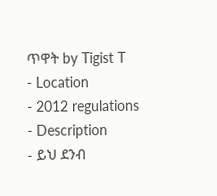ጥዋት by Tigist T
- Location
- 2012 regulations
- Description
- ይህ ደንብ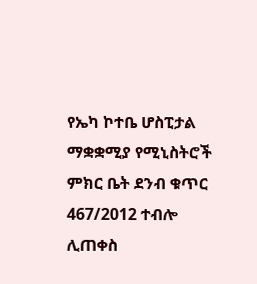የኤካ ኮተቤ ሆስፒታል ማቋቋሚያ የሚኒስትሮች ምክር ቤት ደንብ ቁጥር 467/2012 ተብሎ ሊጠቀስ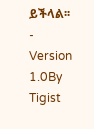ይችላል፡፡
-
Version 1.0By Tigist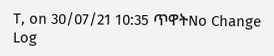T, on 30/07/21 10:35 ጥዋትNo Change Log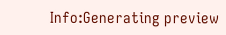Info:Generating preview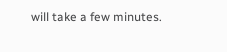will take a few minutes.